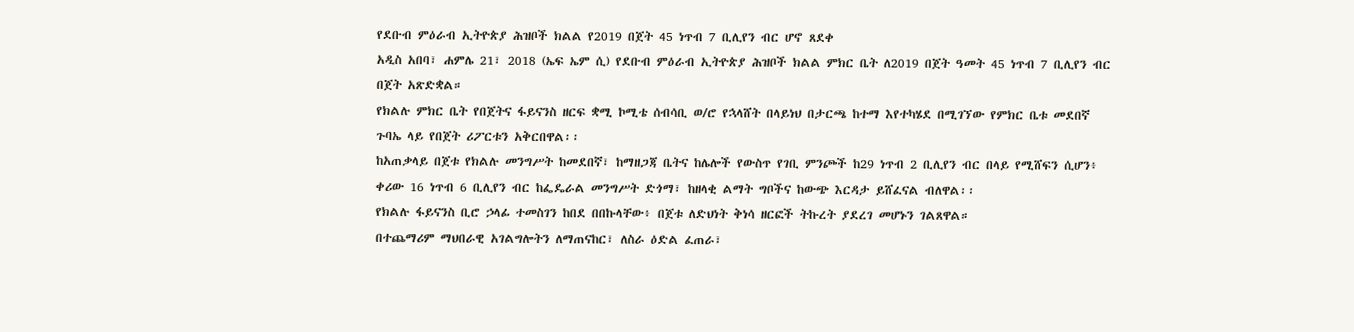የደቡብ ምዕራብ ኢትዮጵያ ሕዝቦች ክልል የ2019 በጀት 45 ነጥብ 7 ቢሊየን ብር ሆኖ ጸደቀ
አዲስ አበባ፣ ሐምሌ 21፣ 2018 (ኤፍ ኤም ሲ) የደቡብ ምዕራብ ኢትዮጵያ ሕዝቦች ክልል ምክር ቤት ለ2019 በጀት ዓመት 45 ነጥብ 7 ቢሊየን ብር በጀት አጽድቋል።
የክልሉ ምክር ቤት የበጀትና ፋይናንስ ዘርፍ ቋሚ ኮሚቴ ሰብሳቢ ወ/ሮ የኋላሸት በላይነህ በታርጫ ከተማ እየተካሄደ በሚገኘው የምክር ቤቱ መደበኛ ጉባኤ ላይ የበጀት ሪፖርቱን አቅርበዋል፡፡
ከአጠቃላይ በጀቱ የክልሉ መንግሥት ከመደበኛ፣ ከማዘጋጃ ቤትና ከሌሎች የውስጥ የገቢ ምንጮች ከ29 ነጥብ 2 ቢሊየን ብር በላይ የሚሸፍን ሲሆን፥ ቀሪው 16 ነጥብ 6 ቢሊየን ብር ከፌዴራል መንግሥት ድጎማ፣ ከዘላቂ ልማት ግቦችና ከውጭ እርዳታ ይሸፈናል ብለዋል፡፡
የክልሉ ፋይናንስ ቢሮ ኃላፊ ተመስገን ከበደ በበኩላቸው፥ በጀቱ ለድህነት ቅነሳ ዘርፎች ትኩረት ያደረገ መሆኑን ገልጸዋል።
በተጨማሪም ማህበራዊ አገልግሎትን ለማጠናከር፣ ለስራ ዕድል ፈጠራ፣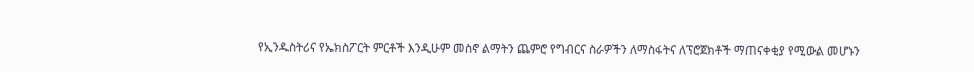የኢንዱስትሪና የኤክስፖርት ምርቶች እንዲሁም መስኖ ልማትን ጨምሮ የግብርና ስራዎችን ለማስፋትና ለፕሮጀክቶች ማጠናቀቂያ የሚውል መሆኑን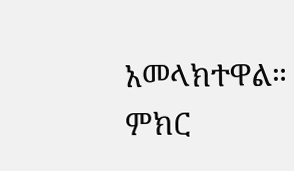አመላክተዋል።
ምክር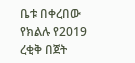ቤቱ በቀረበው የክልሉ የ2019 ረቂቅ በጀት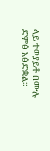ላይ ተወያይቶ በሙሉ ድምፅ አፅድቋል።